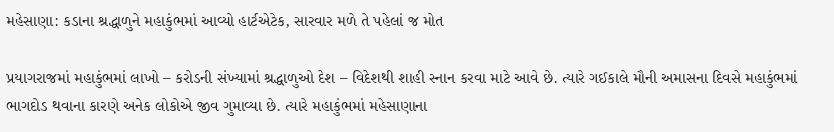મહેસાણા: કડાના શ્રદ્ધાળુને મહાકુંભમાં આવ્યો હાર્ટએટેક, સારવાર મળે તે પહેલાં જ મોત

પ્રયાગરાજમાં મહાકુંભમાં લાખો – કરોડની સંખ્યામાં શ્રદ્ધાળુઓ દેશ – વિદેશથી શાહી સ્નાન કરવા માટે આવે છે. ત્યારે ગઈકાલે મૌની અમાસના દિવસે મહાકુંભમાં ભાગદોડ થવાના કારણે અનેક લોકોએ જીવ ગુમાવ્યા છે. ત્યારે મહાકુંભમાં મહેસાણાના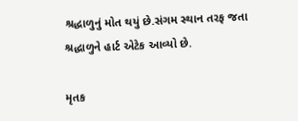શ્રદ્ધાળુનું મોત થયું છે.સંગમ સ્થાન તરફ જતા શ્રદ્ધાળુને હાર્ટ એટેક આવ્યો છે.

મૃતક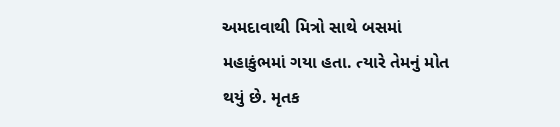અમદાવાથી મિત્રો સાથે બસમાં મહાકુંભમાં ગયા હતા. ત્યારે તેમનું મોત થયું છે. મૃતક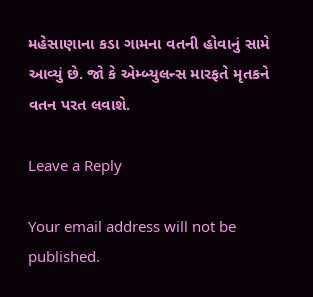મહેસાણાના કડા ગામના વતની હોવાનું સામે આવ્યું છે. જો કે એમ્બ્યુલન્સ મારફતે મૃતકને વતન પરત લવાશે.

Leave a Reply

Your email address will not be published.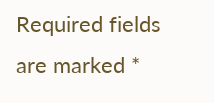Required fields are marked *